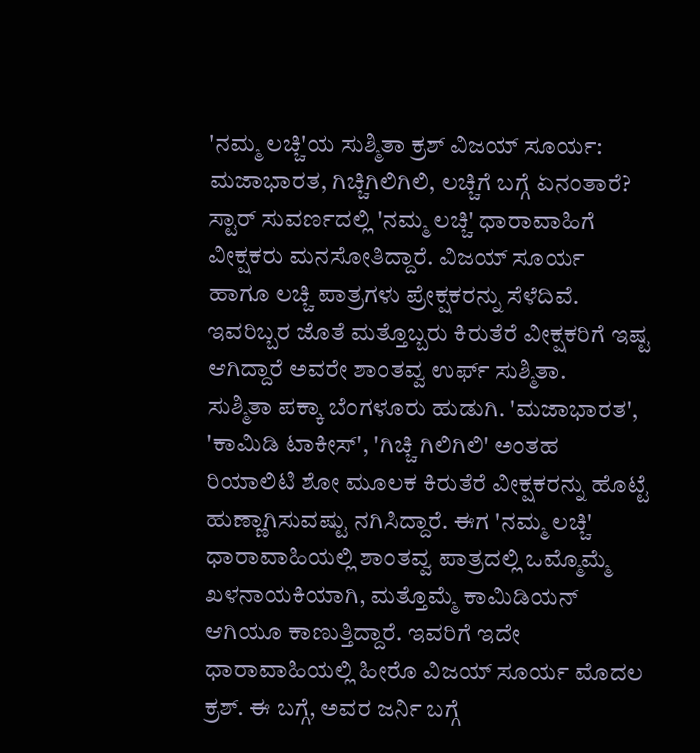'ನಮ್ಮ ಲಚ್ಚಿ'ಯ ಸುಶ್ಮಿತಾ ಕ್ರಶ್ ವಿಜಯ್ ಸೂರ್ಯ: ಮಜಾಭಾರತ, ಗಿಚ್ಚಿಗಿಲಿಗಿಲಿ, ಲಚ್ಚಿಗೆ ಬಗ್ಗೆ ಏನಂತಾರೆ?
ಸ್ಟಾರ್ ಸುವರ್ಣದಲ್ಲಿ 'ನಮ್ಮ ಲಚ್ಚಿ' ಧಾರಾವಾಹಿಗೆ ವೀಕ್ಷಕರು ಮನಸೋತಿದ್ದಾರೆ. ವಿಜಯ್ ಸೂರ್ಯ ಹಾಗೂ ಲಚ್ಚಿ ಪಾತ್ರಗಳು ಪ್ರೇಕ್ಷಕರನ್ನು ಸೆಳೆದಿವೆ. ಇವರಿಬ್ಬರ ಜೊತೆ ಮತ್ತೊಬ್ಬರು ಕಿರುತೆರೆ ವೀಕ್ಷಕರಿಗೆ ಇಷ್ಟ ಆಗಿದ್ದಾರೆ ಅವರೇ ಶಾಂತವ್ವ ಉರ್ಫ್ ಸುಶ್ಮಿತಾ.
ಸುಶ್ಮಿತಾ ಪಕ್ಕಾ ಬೆಂಗಳೂರು ಹುಡುಗಿ. 'ಮಜಾಭಾರತ', 'ಕಾಮಿಡಿ ಟಾಕೀಸ್', 'ಗಿಚ್ಚಿ ಗಿಲಿಗಿಲಿ' ಅಂತಹ ರಿಯಾಲಿಟಿ ಶೋ ಮೂಲಕ ಕಿರುತೆರೆ ವೀಕ್ಷಕರನ್ನು ಹೊಟ್ಟೆ ಹುಣ್ಣಾಗಿಸುವಷ್ಟು ನಗಿಸಿದ್ದಾರೆ. ಈಗ 'ನಮ್ಮ ಲಚ್ಚಿ' ಧಾರಾವಾಹಿಯಲ್ಲಿ ಶಾಂತವ್ವ ಪಾತ್ರದಲ್ಲಿ ಒಮ್ಮೊಮ್ಮೆ ಖಳನಾಯಕಿಯಾಗಿ, ಮತ್ತೊಮ್ಮೆ ಕಾಮಿಡಿಯನ್ ಆಗಿಯೂ ಕಾಣುತ್ತಿದ್ದಾರೆ. ಇವರಿಗೆ ಇದೇ ಧಾರಾವಾಹಿಯಲ್ಲಿ ಹೀರೊ ವಿಜಯ್ ಸೂರ್ಯ ಮೊದಲ ಕ್ರಶ್. ಈ ಬಗ್ಗೆ, ಅವರ ಜರ್ನಿ ಬಗ್ಗೆ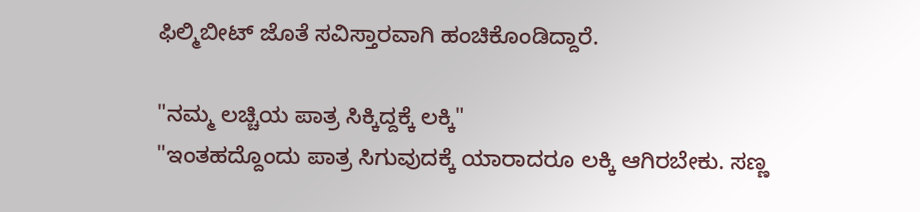ಫಿಲ್ಮಿಬೀಟ್ ಜೊತೆ ಸವಿಸ್ತಾರವಾಗಿ ಹಂಚಿಕೊಂಡಿದ್ದಾರೆ.

"ನಮ್ಮ ಲಚ್ಚಿಯ ಪಾತ್ರ ಸಿಕ್ಕಿದ್ದಕ್ಕೆ ಲಕ್ಕಿ"
"ಇಂತಹದ್ದೊಂದು ಪಾತ್ರ ಸಿಗುವುದಕ್ಕೆ ಯಾರಾದರೂ ಲಕ್ಕಿ ಆಗಿರಬೇಕು. ಸಣ್ಣ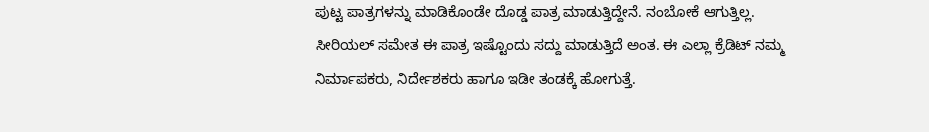ಪುಟ್ಟ ಪಾತ್ರಗಳನ್ನು ಮಾಡಿಕೊಂಡೇ ದೊಡ್ಡ ಪಾತ್ರ ಮಾಡುತ್ತಿದ್ದೇನೆ. ನಂಬೋಕೆ ಆಗುತ್ತಿಲ್ಲ. ಸೀರಿಯಲ್ ಸಮೇತ ಈ ಪಾತ್ರ ಇಷ್ಟೊಂದು ಸದ್ದು ಮಾಡುತ್ತಿದೆ ಅಂತ. ಈ ಎಲ್ಲಾ ಕ್ರೆಡಿಟ್ ನಮ್ಮ ನಿರ್ಮಾಪಕರು, ನಿರ್ದೇಶಕರು ಹಾಗೂ ಇಡೀ ತಂಡಕ್ಕೆ ಹೋಗುತ್ತೆ.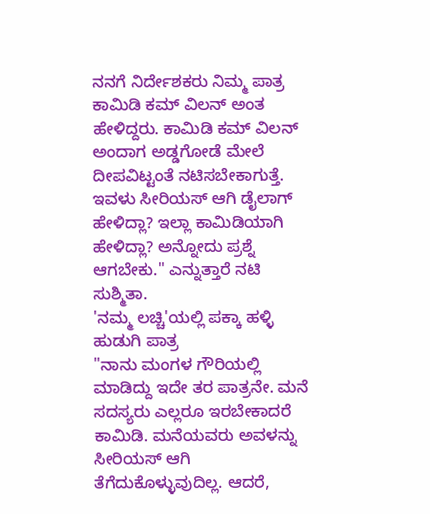ನನಗೆ ನಿರ್ದೇಶಕರು ನಿಮ್ಮ ಪಾತ್ರ ಕಾಮಿಡಿ ಕಮ್ ವಿಲನ್ ಅಂತ ಹೇಳಿದ್ದರು. ಕಾಮಿಡಿ ಕಮ್ ವಿಲನ್ ಅಂದಾಗ ಅಡ್ಡಗೋಡೆ ಮೇಲೆ ದೀಪವಿಟ್ಟಂತೆ ನಟಿಸಬೇಕಾಗುತ್ತೆ. ಇವಳು ಸೀರಿಯಸ್ ಆಗಿ ಡೈಲಾಗ್ ಹೇಳಿದ್ಲಾ? ಇಲ್ಲಾ ಕಾಮಿಡಿಯಾಗಿ ಹೇಳಿದ್ಲಾ? ಅನ್ನೋದು ಪ್ರಶ್ನೆ ಆಗಬೇಕು." ಎನ್ನುತ್ತಾರೆ ನಟಿ ಸುಶ್ಮಿತಾ.
'ನಮ್ಮ ಲಚ್ಚಿ'ಯಲ್ಲಿ ಪಕ್ಕಾ ಹಳ್ಳಿ ಹುಡುಗಿ ಪಾತ್ರ
"ನಾನು ಮಂಗಳ ಗೌರಿಯಲ್ಲಿ ಮಾಡಿದ್ದು ಇದೇ ತರ ಪಾತ್ರನೇ. ಮನೆ ಸದಸ್ಯರು ಎಲ್ಲರೂ ಇರಬೇಕಾದರೆ ಕಾಮಿಡಿ. ಮನೆಯವರು ಅವಳನ್ನು ಸೀರಿಯಸ್ ಆಗಿ ತೆಗೆದುಕೊಳ್ಳುವುದಿಲ್ಲ. ಆದರೆ,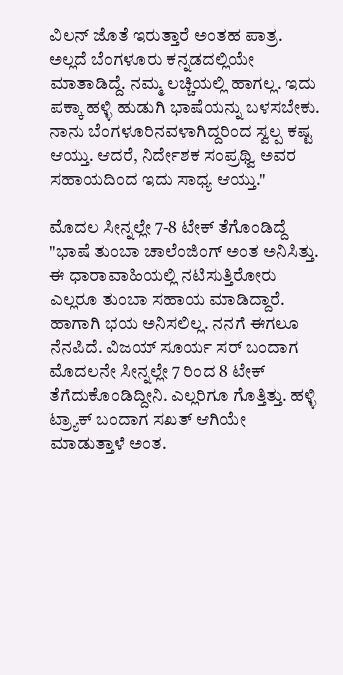ವಿಲನ್ ಜೊತೆ ಇರುತ್ತಾರೆ ಅಂತಹ ಪಾತ್ರ. ಅಲ್ಲದೆ ಬೆಂಗಳೂರು ಕನ್ನಡದಲ್ಲಿಯೇ ಮಾತಾಡಿದ್ದೆ. ನಮ್ಮ ಲಚ್ಚಿಯಲ್ಲಿ ಹಾಗಲ್ಲ. ಇದು ಪಕ್ಕಾ ಹಳ್ಳಿ ಹುಡುಗಿ ಭಾಷೆಯನ್ನು ಬಳಸಬೇಕು. ನಾನು ಬೆಂಗಳೂರಿನವಳಾಗಿದ್ದರಿಂದ ಸ್ವಲ್ಪ ಕಷ್ಟ ಆಯ್ತು. ಆದರೆ, ನಿರ್ದೇಶಕ ಸಂಪ್ರಥ್ವಿ ಅವರ ಸಹಾಯದಿಂದ ಇದು ಸಾಧ್ಯ ಆಯ್ತು."

ಮೊದಲ ಸೀನ್ನಲ್ಲೇ 7-8 ಟೇಕ್ ತೆಗೊಂಡಿದ್ದೆ
"ಭಾಷೆ ತುಂಬಾ ಚಾಲೆಂಜಿಂಗ್ ಅಂತ ಅನಿಸಿತ್ತು. ಈ ಧಾರಾವಾಹಿಯಲ್ಲಿ ನಟಿಸುತ್ತಿರೋರು ಎಲ್ಲರೂ ತುಂಬಾ ಸಹಾಯ ಮಾಡಿದ್ದಾರೆ. ಹಾಗಾಗಿ ಭಯ ಅನಿಸಲಿಲ್ಲ. ನನಗೆ ಈಗಲೂ ನೆನಪಿದೆ. ವಿಜಯ್ ಸೂರ್ಯ ಸರ್ ಬಂದಾಗ ಮೊದಲನೇ ಸೀನ್ನಲ್ಲೇ 7 ರಿಂದ 8 ಟೇಕ್ ತೆಗೆದುಕೊಂಡಿದ್ದೀನಿ. ಎಲ್ಲರಿಗೂ ಗೊತ್ತಿತ್ತು. ಹಳ್ಳಿ ಟ್ರ್ಯಾಕ್ ಬಂದಾಗ ಸಖತ್ ಆಗಿಯೇ ಮಾಡುತ್ತಾಳೆ ಅಂತ.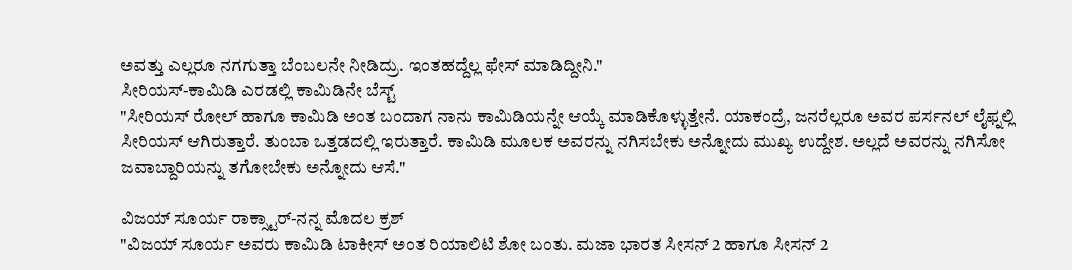ಅವತ್ತು ಎಲ್ಲರೂ ನಗಗುತ್ತಾ ಬೆಂಬಲನೇ ನೀಡಿದ್ರು. ಇಂತಹದ್ದೆಲ್ಲ ಫೇಸ್ ಮಾಡಿದ್ದೀನಿ."
ಸೀರಿಯಸ್-ಕಾಮಿಡಿ ಎರಡಲ್ಲಿ ಕಾಮಿಡಿನೇ ಬೆಸ್ಟ್
"ಸೀರಿಯಸ್ ರೋಲ್ ಹಾಗೂ ಕಾಮಿಡಿ ಅಂತ ಬಂದಾಗ ನಾನು ಕಾಮಿಡಿಯನ್ನೇ ಆಯ್ಕೆ ಮಾಡಿಕೊಳ್ಳುತ್ತೇನೆ. ಯಾಕಂದ್ರೆ, ಜನರೆಲ್ಲರೂ ಅವರ ಪರ್ಸನಲ್ ಲೈಫ್ನಲ್ಲಿ ಸೀರಿಯಸ್ ಆಗಿರುತ್ತಾರೆ. ತುಂಬಾ ಒತ್ತಡದಲ್ಲಿ ಇರುತ್ತಾರೆ. ಕಾಮಿಡಿ ಮೂಲಕ ಅವರನ್ನು ನಗಿಸಬೇಕು ಅನ್ನೋದು ಮುಖ್ಯ ಉದ್ದೇಶ. ಅಲ್ಲದೆ ಅವರನ್ನು ನಗಿಸೋ ಜವಾಬ್ದಾರಿಯನ್ನು ತಗೋಬೇಕು ಅನ್ನೋದು ಆಸೆ."

ವಿಜಯ್ ಸೂರ್ಯ ರಾಕ್ಸ್ಟಾರ್-ನನ್ನ ಮೊದಲ ಕ್ರಶ್
"ವಿಜಯ್ ಸೂರ್ಯ ಅವರು ಕಾಮಿಡಿ ಟಾಕೀಸ್ ಅಂತ ರಿಯಾಲಿಟಿ ಶೋ ಬಂತು. ಮಜಾ ಭಾರತ ಸೀಸನ್ 2 ಹಾಗೂ ಸೀಸನ್ 2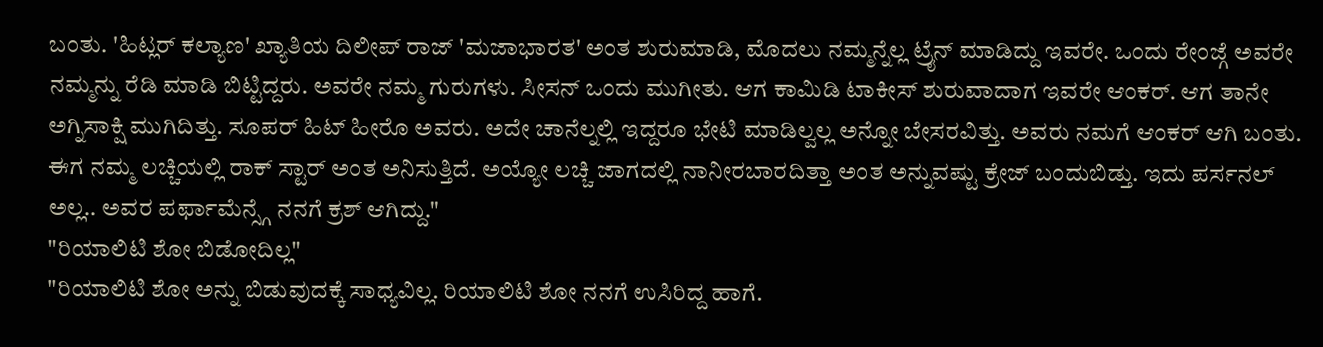ಬಂತು. 'ಹಿಟ್ಲರ್ ಕಲ್ಯಾಣ' ಖ್ಯಾತಿಯ ದಿಲೀಪ್ ರಾಜ್ 'ಮಜಾಭಾರತ' ಅಂತ ಶುರುಮಾಡಿ, ಮೊದಲು ನಮ್ಮನ್ನೆಲ್ಲ ಟ್ರೈನ್ ಮಾಡಿದ್ದು ಇವರೇ. ಒಂದು ರೇಂಜ್ಗೆ ಅವರೇ ನಮ್ಮನ್ನು ರೆಡಿ ಮಾಡಿ ಬಿಟ್ಟಿದ್ದರು. ಅವರೇ ನಮ್ಮ ಗುರುಗಳು. ಸೀಸನ್ ಒಂದು ಮುಗೀತು. ಆಗ ಕಾಮಿಡಿ ಟಾಕೀಸ್ ಶುರುವಾದಾಗ ಇವರೇ ಆಂಕರ್. ಆಗ ತಾನೇ ಅಗ್ನಿಸಾಕ್ಷಿ ಮುಗಿದಿತ್ತು. ಸೂಪರ್ ಹಿಟ್ ಹೀರೊ ಅವರು. ಅದೇ ಚಾನೆಲ್ನಲ್ಲಿ ಇದ್ದರೂ ಭೇಟಿ ಮಾಡಿಲ್ವಲ್ಲ ಅನ್ನೋ ಬೇಸರವಿತ್ತು. ಅವರು ನಮಗೆ ಆಂಕರ್ ಆಗಿ ಬಂತು. ಈಗ ನಮ್ಮ ಲಚ್ಚಿಯಲ್ಲಿ ರಾಕ್ ಸ್ಟಾರ್ ಅಂತ ಅನಿಸುತ್ತಿದೆ. ಅಯ್ಯೋ ಲಚ್ಚಿ ಜಾಗದಲ್ಲಿ ನಾನೀರಬಾರದಿತ್ತಾ ಅಂತ ಅನ್ನುವಷ್ಟು ಕ್ರೇಜ್ ಬಂದುಬಿಡ್ತು. ಇದು ಪರ್ಸನಲ್ ಅಲ್ಲ.. ಅವರ ಪರ್ಫಾಮೆನ್ಸ್ಗೆ ನನಗೆ ಕ್ರಶ್ ಆಗಿದ್ದು."
"ರಿಯಾಲಿಟಿ ಶೋ ಬಿಡೋದಿಲ್ಲ"
"ರಿಯಾಲಿಟಿ ಶೋ ಅನ್ನು ಬಿಡುವುದಕ್ಕೆ ಸಾಧ್ಯವಿಲ್ಲ. ರಿಯಾಲಿಟಿ ಶೋ ನನಗೆ ಉಸಿರಿದ್ದ ಹಾಗೆ.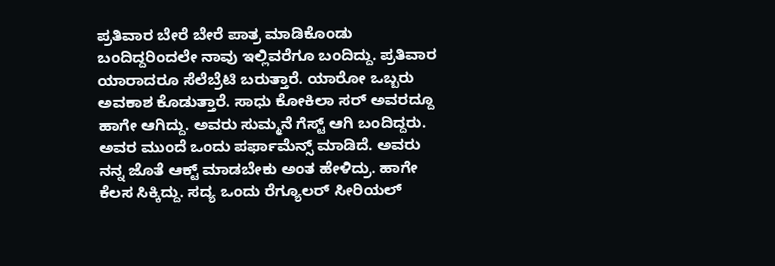ಪ್ರತಿವಾರ ಬೇರೆ ಬೇರೆ ಪಾತ್ರ ಮಾಡಿಕೊಂಡು ಬಂದಿದ್ದರಿಂದಲೇ ನಾವು ಇಲ್ಲಿವರೆಗೂ ಬಂದಿದ್ದು. ಪ್ರತಿವಾರ ಯಾರಾದರೂ ಸೆಲೆಬ್ರೆಟಿ ಬರುತ್ತಾರೆ. ಯಾರೋ ಒಬ್ಬರು ಅವಕಾಶ ಕೊಡುತ್ತಾರೆ. ಸಾಧು ಕೋಕಿಲಾ ಸರ್ ಅವರದ್ದೂ ಹಾಗೇ ಆಗಿದ್ದು. ಅವರು ಸುಮ್ಮನೆ ಗೆಸ್ಟ್ ಆಗಿ ಬಂದಿದ್ದರು. ಅವರ ಮುಂದೆ ಒಂದು ಪರ್ಫಾಮೆನ್ಸ್ ಮಾಡಿದೆ. ಅವರು ನನ್ನ ಜೊತೆ ಆಕ್ಟ್ ಮಾಡಬೇಕು ಅಂತ ಹೇಳಿದ್ರು. ಹಾಗೇ ಕೆಲಸ ಸಿಕ್ಕಿದ್ದು. ಸದ್ಯ ಒಂದು ರೆಗ್ಯೂಲರ್ ಸೀರಿಯಲ್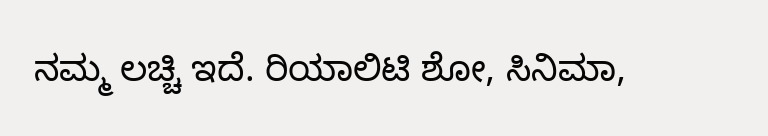ನಮ್ಮ ಲಚ್ಚಿ ಇದೆ. ರಿಯಾಲಿಟಿ ಶೋ, ಸಿನಿಮಾ,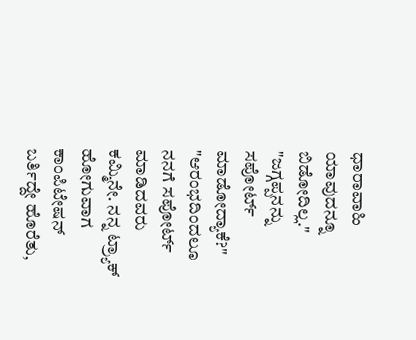ಧಾರಾವಾಹಿ ಯಾವುದನ್ನೂ ಬಿಡೋದಿಲ್ಲ."
"ಜಗ್ಗಪ್ಪನನ್ನು ಸಪೋರ್ಟ್ ಮಾಡೋದ್ಯಾಕೆ?"
"ಆರಂಭದಿಂದಲೂ ನನಗೆ ಸಪೋರ್ಟ್ ಮಾಡಿದವರು ಕಮ್ಮಿನೇ. ನನ್ನ ಟ್ರ್ಯಾಕ್ ಹೋಗುವಾಗ ಕಾಂಪಿಟೇಷನ್ ಬರ್ತಿದ್ದೇ ಹೊರೆತು,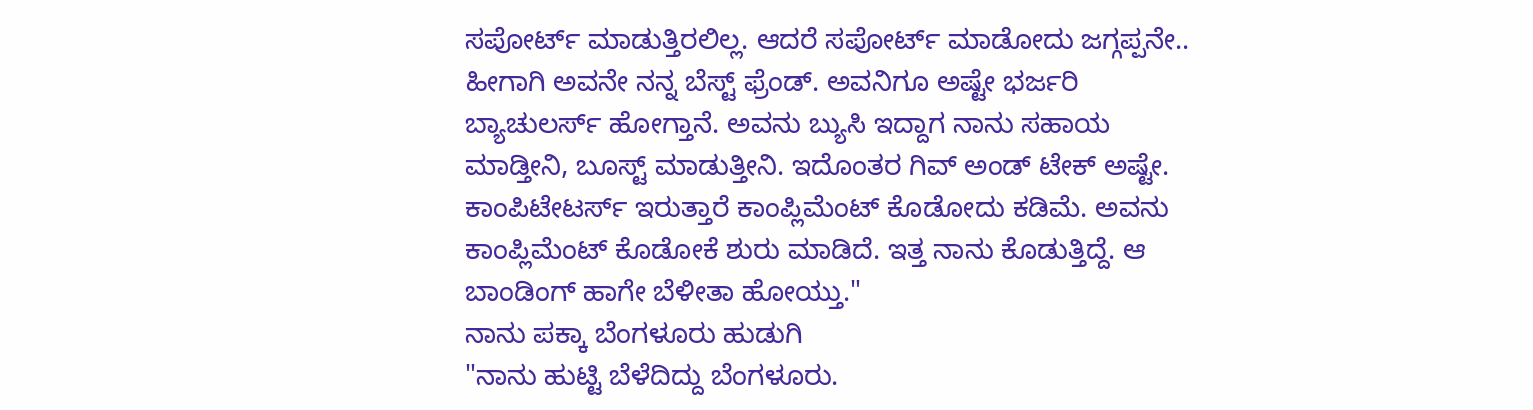ಸಪೋರ್ಟ್ ಮಾಡುತ್ತಿರಲಿಲ್ಲ. ಆದರೆ ಸಪೋರ್ಟ್ ಮಾಡೋದು ಜಗ್ಗಪ್ಪನೇ.. ಹೀಗಾಗಿ ಅವನೇ ನನ್ನ ಬೆಸ್ಟ್ ಫ್ರೆಂಡ್. ಅವನಿಗೂ ಅಷ್ಟೇ ಭರ್ಜರಿ ಬ್ಯಾಚುಲರ್ಸ್ ಹೋಗ್ತಾನೆ. ಅವನು ಬ್ಯುಸಿ ಇದ್ದಾಗ ನಾನು ಸಹಾಯ ಮಾಡ್ತೀನಿ, ಬೂಸ್ಟ್ ಮಾಡುತ್ತೀನಿ. ಇದೊಂತರ ಗಿವ್ ಅಂಡ್ ಟೇಕ್ ಅಷ್ಟೇ. ಕಾಂಪಿಟೇಟರ್ಸ್ ಇರುತ್ತಾರೆ ಕಾಂಪ್ಲಿಮೆಂಟ್ ಕೊಡೋದು ಕಡಿಮೆ. ಅವನು ಕಾಂಪ್ಲಿಮೆಂಟ್ ಕೊಡೋಕೆ ಶುರು ಮಾಡಿದೆ. ಇತ್ತ ನಾನು ಕೊಡುತ್ತಿದ್ದೆ. ಆ ಬಾಂಡಿಂಗ್ ಹಾಗೇ ಬೆಳೀತಾ ಹೋಯ್ತು."
ನಾನು ಪಕ್ಕಾ ಬೆಂಗಳೂರು ಹುಡುಗಿ
"ನಾನು ಹುಟ್ಟಿ ಬೆಳೆದಿದ್ದು ಬೆಂಗಳೂರು.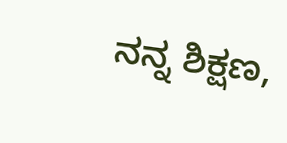ನನ್ನ ಶಿಕ್ಷಣ,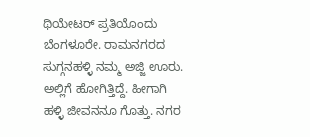ಥಿಯೇಟರ್ ಪ್ರತಿಯೊಂದು ಬೆಂಗಳೂರೇ. ರಾಮನಗರದ ಸುಗ್ಗನಹಳ್ಳಿ ನಮ್ಮ ಅಜ್ಜಿ ಊರು. ಅಲ್ಲಿಗೆ ಹೋಗಿತ್ತಿದ್ದೆ. ಹೀಗಾಗಿ ಹಳ್ಳಿ ಜೀವನನೂ ಗೊತ್ತು. ನಗರ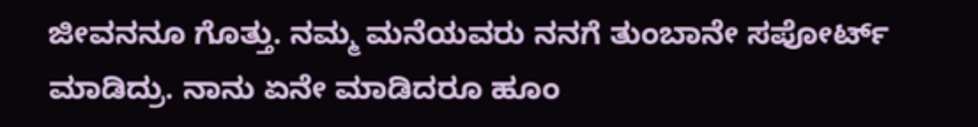ಜೀವನನೂ ಗೊತ್ತು. ನಮ್ಮ ಮನೆಯವರು ನನಗೆ ತುಂಬಾನೇ ಸಪೋರ್ಟ್ ಮಾಡಿದ್ರು. ನಾನು ಏನೇ ಮಾಡಿದರೂ ಹೂಂ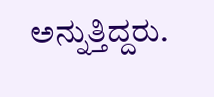ಅನ್ನುತ್ತಿದ್ದರು.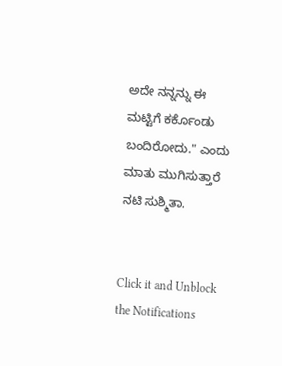ಅದೇ ನನ್ನನ್ನು ಈ ಮಟ್ಟಿಗೆ ಕರ್ಕೊಂಡು ಬಂದಿರೋದು." ಎಂದು ಮಾತು ಮುಗಿಸುತ್ತಾರೆ ನಟಿ ಸುಶ್ಮಿತಾ.


Click it and Unblock the Notifications